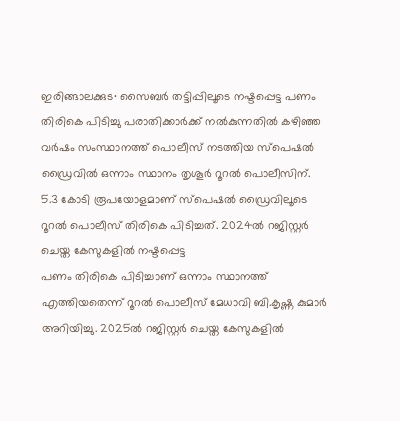ഇരിങ്ങാലക്കുട∙ സൈബർ തട്ടിപ്പിലൂടെ നഷ്ടപ്പെട്ട പണം തിരികെ പിടിച്ചു പരാതിക്കാർക്ക് നൽകുന്നതിൽ കഴിഞ്ഞ വർഷം സംസ്ഥാനത്ത് പൊലീസ് നടത്തിയ സ്പെഷൽ ഡ്രൈവിൽ ഒന്നാം സ്ഥാനം തൃശൂർ റൂറൽ പൊലീസിന്.
5.3 കോടി രൂപയോളമാണ് സ്പെഷൽ ഡ്രൈവിലൂടെ റൂറൽ പൊലീസ് തിരികെ പിടിച്ചത്. 2024ൽ റജിസ്റ്റർ ചെയ്ത കേസുകളിൽ നഷ്ടപ്പെട്ട
പണം തിരികെ പിടിച്ചാണ് ഒന്നാം സ്ഥാനത്ത് എത്തിയതെന്ന് റൂറൽ പൊലീസ് മേധാവി ബി.കൃഷ്ണ കുമാർ അറിയിച്ചു. 2025ൽ റജിസ്റ്റർ ചെയ്ത കേസുകളിൽ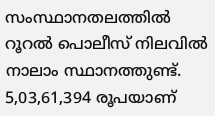സംസ്ഥാനതലത്തിൽ റൂറൽ പൊലീസ് നിലവിൽ നാലാം സ്ഥാനത്തുണ്ട്.
5,03,61,394 രൂപയാണ്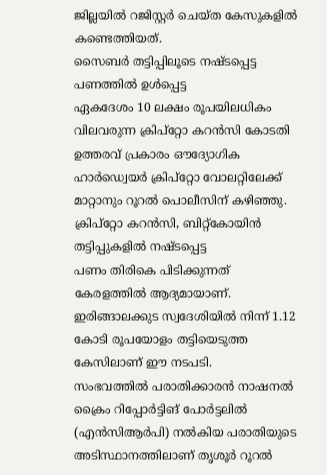ജില്ലയിൽ റജിസ്റ്റർ ചെയ്ത കേസുകളിൽ കണ്ടെത്തിയത്.
സൈബർ തട്ടിപ്പിലൂടെ നഷ്ടപ്പെട്ട പണത്തിൽ ഉൾപ്പെട്ട
ഏകദേശം 10 ലക്ഷം രൂപയിലധികം വിലവരുന്ന ക്രിപ്റ്റോ കറൻസി കോടതി ഉത്തരവ് പ്രകാരം ഔദ്യോഗിക ഹാർഡ്വെയർ ക്രിപ്റ്റോ വോലറ്റിലേക്ക് മാറ്റാനും റൂറൽ പൊലീസിന് കഴിഞ്ഞു. ക്രിപ്റ്റോ കറൻസി, ബിറ്റ്കോയിൻ തട്ടിപ്പുകളിൽ നഷ്ടപ്പെട്ട
പണം തിരികെ പിടിക്കുന്നത് കേരളത്തിൽ ആദ്യമായാണ്. ഇരിങ്ങാലക്കുട സ്വദേശിയിൽ നിന്ന് 1.12 കോടി രൂപയോളം തട്ടിയെടുത്ത കേസിലാണ് ഈ നടപടി.
സംഭവത്തിൽ പരാതിക്കാരൻ നാഷനൽ ക്രൈം റിപ്പോർട്ടിങ് പോർട്ടലിൽ (എൻസിആർപി) നൽകിയ പരാതിയുടെ അടിസ്ഥാനത്തിലാണ് തൃശൂർ റൂറൽ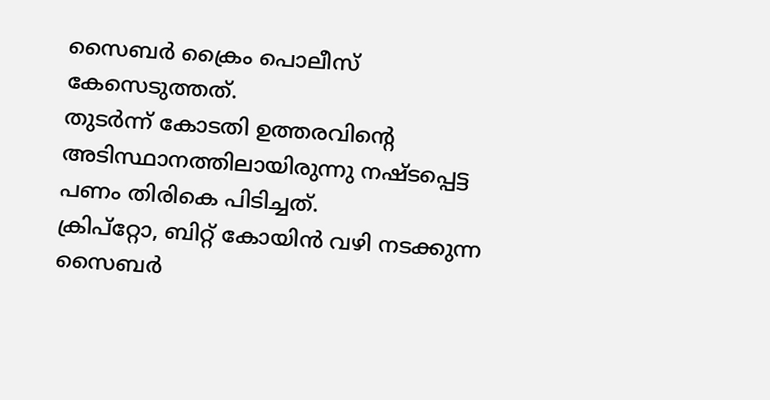സൈബർ ക്രൈം പൊലീസ് കേസെടുത്തത്.
തുടർന്ന് കോടതി ഉത്തരവിന്റെ അടിസ്ഥാനത്തിലായിരുന്നു നഷ്ടപ്പെട്ട പണം തിരികെ പിടിച്ചത്.
ക്രിപ്റ്റോ, ബിറ്റ് കോയിൻ വഴി നടക്കുന്ന സൈബർ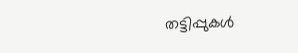തട്ടിപ്പുകൾ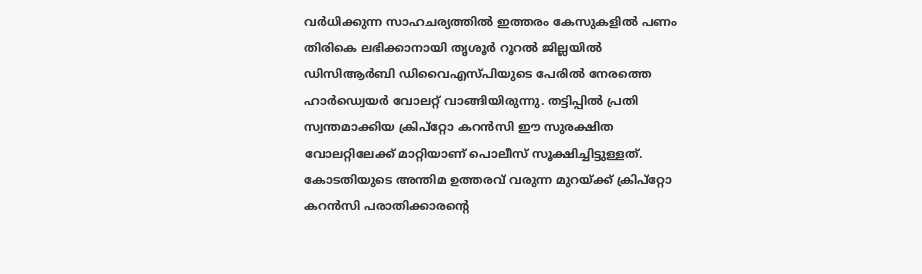വർധിക്കുന്ന സാഹചര്യത്തിൽ ഇത്തരം കേസുകളിൽ പണം തിരികെ ലഭിക്കാനായി തൃശൂർ റൂറൽ ജില്ലയിൽ ഡിസിആർബി ഡിവൈഎസ്പിയുടെ പേരിൽ നേരത്തെ ഹാർഡ്വെയർ വോലറ്റ് വാങ്ങിയിരുന്നു. തട്ടിപ്പിൽ പ്രതി സ്വന്തമാക്കിയ ക്രിപ്റ്റോ കറൻസി ഈ സുരക്ഷിത വോലറ്റിലേക്ക് മാറ്റിയാണ് പൊലീസ് സൂക്ഷിച്ചിട്ടുള്ളത്.
കോടതിയുടെ അന്തിമ ഉത്തരവ് വരുന്ന മുറയ്ക്ക് ക്രിപ്റ്റോ കറൻസി പരാതിക്കാരന്റെ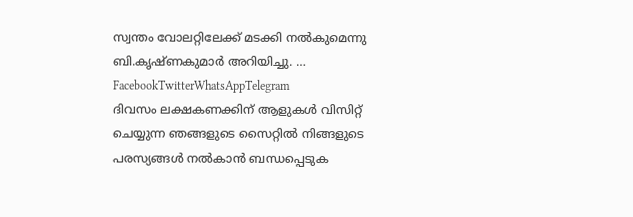സ്വന്തം വോലറ്റിലേക്ക് മടക്കി നൽകുമെന്നു ബി.കൃഷ്ണകുമാർ അറിയിച്ചു. … FacebookTwitterWhatsAppTelegram
ദിവസം ലക്ഷകണക്കിന് ആളുകൾ വിസിറ്റ് ചെയ്യുന്ന ഞങ്ങളുടെ സൈറ്റിൽ നിങ്ങളുടെ പരസ്യങ്ങൾ നൽകാൻ ബന്ധപ്പെടുക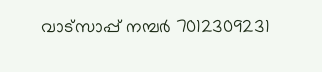വാട്സാപ്പ് നമ്പർ 7012309231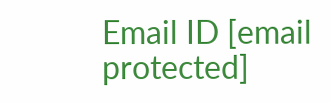Email ID [email protected]